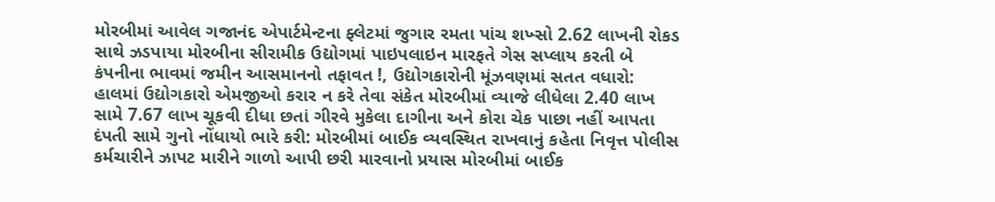મોરબીમાં આવેલ ગજાનંદ એપાર્ટમેન્ટના ફ્લેટમાં જુગાર રમતા પાંચ શખ્સો 2.62 લાખની રોકડ સાથે ઝડપાયા મોરબીના સીરામીક ઉદ્યોગમાં પાઇપલાઇન મારફતે ગેસ સપ્લાય કરતી બે કંપનીના ભાવમાં જમીન આસમાનનો તફાવત !, ઉદ્યોગકારોની મૂંઝવણમાં સતત વધારો: હાલમાં ઉદ્યોગકારો એમજીઓ કરાર ન કરે તેવા સંકેત મોરબીમાં વ્યાજે લીધેલા 2.40 લાખ સામે 7.67 લાખ ચૂકવી દીધા છતાં ગીરવે મુકેલા દાગીના અને કોરા ચેક પાછા નહીં આપતા દંપતી સામે ગુનો નોંધાયો ભારે કરી: મોરબીમાં બાઈક વ્યવસ્થિત રાખવાનું કહેતા નિવૃત્ત પોલીસ કર્મચારીને ઝાપટ મારીને ગાળો આપી છરી મારવાનો પ્રયાસ મોરબીમાં બાઈક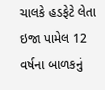ચાલકે હડફેટે લેતા ઇજા પામેલ 12 વર્ષના બાળકનું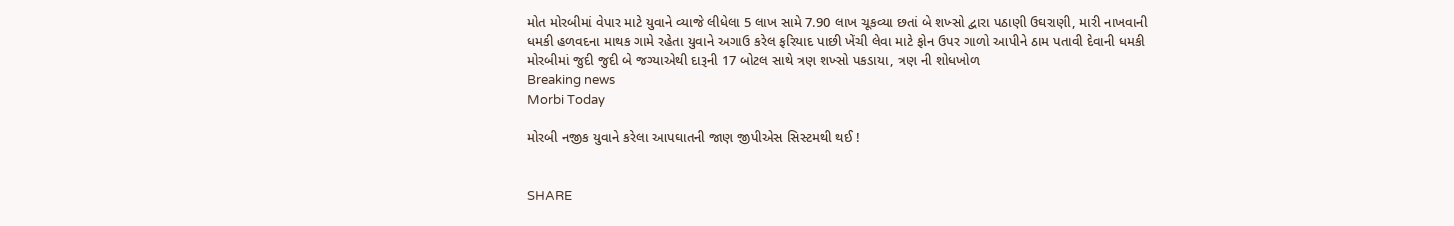મોત મોરબીમાં વેપાર માટે યુવાને વ્યાજે લીધેલા 5 લાખ સામે 7.90 લાખ ચૂકવ્યા છતાં બે શખ્સો દ્વારા પઠાણી ઉઘરાણી, મારી નાખવાની ધમકી હળવદના માથક ગામે રહેતા યુવાને અગાઉ કરેલ ફરિયાદ પાછી ખેંચી લેવા માટે ફોન ઉપર ગાળો આપીને ઠામ પતાવી દેવાની ધમકી મોરબીમાં જુદી જુદી બે જગ્યાએથી દારૂની 17 બોટલ સાથે ત્રણ શખ્સો પકડાયા, ત્રણ ની શોધખોળ
Breaking news
Morbi Today

મોરબી નજીક યુવાને કરેલા આપઘાતની જાણ જીપીએસ સિસ્ટમથી થઈ !


SHARE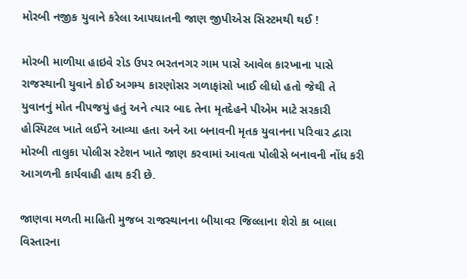મોરબી નજીક યુવાને કરેલા આપઘાતની જાણ જીપીએસ સિસ્ટમથી થઈ !

મોરબી માળીયા હાઇવે રોડ ઉપર ભરતનગર ગામ પાસે આવેલ કારખાના પાસે રાજસ્થાની યુવાને કોઈ અગમ્ય કારણોસર ગળાફાંસો ખાઈ લીધો હતો જેથી તે યુવાનનું મોત નીપજયું હતું અને ત્યાર બાદ તેના મૃતદેહને પીએમ માટે સરકારી હોસ્પિટલ ખાતે લઈને આવ્યા હતા અને આ બનાવની મૃતક યુવાનના પરિવાર દ્વારા મોરબી તાલુકા પોલીસ સ્ટેશન ખાતે જાણ કરવામાં આવતા પોલીસે બનાવની નોંધ કરી આગળની કાર્યવાહી હાથ કરી છે.

જાણવા મળતી માહિતી મુજબ રાજસ્થાનના બીયાવર જિલ્લાના શેરો કા બાલા વિસ્તારના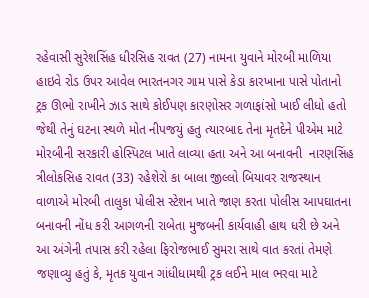રહેવાસી સુરેશસિંહ ધીરસિહ રાવત (27) નામના યુવાને મોરબી માળિયા હાઇવે રોડ ઉપર આવેલ ભારતનગર ગામ પાસે કેડા કારખાના પાસે પોતાનો ટ્રક ઊભો રાખીને ઝાડ સાથે કોઈપણ કારણોસર ગળાફાંસો ખાઈ લીધો હતો જેથી તેનું ઘટના સ્થળે મોત નીપજયું હતુ ત્યારબાદ તેના મૃતદેને પીએમ માટે મોરબીની સરકારી હોસ્પિટલ ખાતે લાવ્યા હતા અને આ બનાવની  નારણસિંહ ત્રીલોકસિહ રાવત (33) રહેશેરો કા બાલા જીલ્લો બિયાવર રાજસ્થાન વાળાએ મોરબી તાલુકા પોલીસ સ્ટેશન ખાતે જાણ કરતા પોલીસ આપઘાતના બનાવની નોંધ કરી આગળની રાબેતા મુજબની કાર્યવાહી હાથ ધરી છે અને આ અંગેની તપાસ કરી રહેલા ફિરોજભાઈ સુમરા સાથે વાત કરતાં તેમણે જણાવ્યુ હતું કે, મૃતક યુવાન ગાંધીધામથી ટ્રક લઈને માલ ભરવા માટે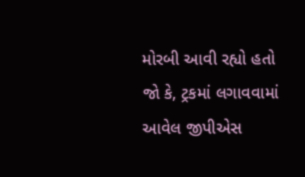મોરબી આવી રહ્યો હતો જો કે, ટ્રકમાં લગાવવામાં આવેલ જીપીએસ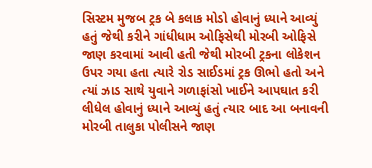સિસ્ટમ મુજબ ટ્રક બે કલાક મોડો હોવાનું ધ્યાને આવ્યું હતું જેથી કરીને ગાંધીધામ ઓફિસેથી મોરબી ઓફિસે જાણ કરવામાં આવી હતી જેથી મોરબી ટ્રકના લોકેશન ઉપર ગયા હતા ત્યારે રોડ સાઈડમાં ટ્રક ઊભો હતો અને ત્યાં ઝાડ સાથે યુવાને ગળાફાંસો ખાઈને આપઘાત કરી લીધેલ હોવાનું ધ્યાને આવ્યું હતું ત્યાર બાદ આ બનાવની મોરબી તાલુકા પોલીસને જાણ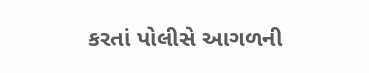કરતાં પોલીસે આગળની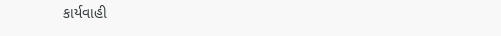કાર્યવાહી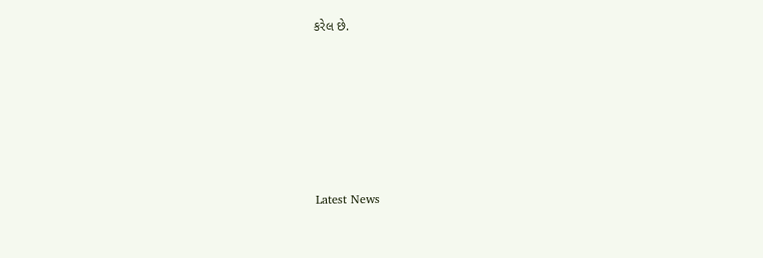કરેલ છે.






Latest News